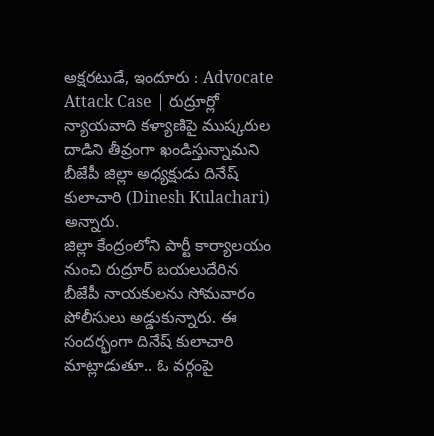అక్షరటుడే, ఇందూరు : Advocate Attack Case | రుద్రూర్లో న్యాయవాది కళ్యాణిపై ముష్కరుల దాడిని తీవ్రంగా ఖండిస్తున్నామని బీజేపీ జిల్లా అధ్యక్షుడు దినేష్ కులాచారి (Dinesh Kulachari) అన్నారు.
జిల్లా కేంద్రంలోని పార్టీ కార్యాలయం నుంచి రుద్రూర్ బయలుదేరిన బీజేపీ నాయకులను సోమవారం పోలీసులు అడ్డుకున్నారు. ఈ సందర్భంగా దినేష్ కులాచారి మాట్లాడుతూ.. ఓ వర్గంపై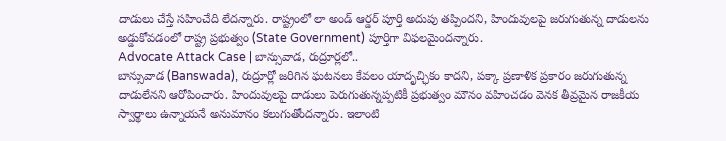దాడులు చేస్తే సహించేది లేదన్నారు. రాష్ట్రంలో లా అండ్ ఆర్డర్ పూర్తి అదుపు తప్పిందని, హిందువులపై జరుగుతున్న దాడులను అడ్డుకోవడంలో రాష్ట్ర ప్రభుత్వం (State Government) పూర్తిగా విఫలమైందన్నారు.
Advocate Attack Case | బాన్సువాడ, రుద్రూర్లలో..
బాన్సువాడ (Banswada), రుద్రూర్లో జరిగిన ఘటనలు కేవలం యాదృచ్ఛికం కాదని, పక్కా ప్రణాళిక ప్రకారం జరుగుతున్న దాడులేనని ఆరోపించారు. హిందువులపై దాడులు పెరుగుతున్నప్పటికీ ప్రభుత్వం మౌనం వహించడం వెనక తీవ్రమైన రాజకీయ స్వార్థాలు ఉన్నాయనే అనుమానం కలుగుతోందన్నారు. ఇలాంటి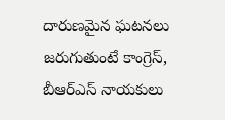దారుణమైన ఘటనలు జరుగుతుంటే కాంగ్రెస్, బీఆర్ఎస్ నాయకులు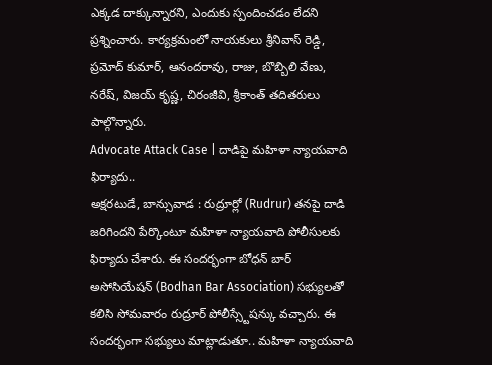ఎక్కడ దాక్కున్నారని, ఎందుకు స్పందించడం లేదని ప్రశ్నించారు. కార్యక్రమంలో నాయకులు శ్రీనివాస్ రెడ్డి, ప్రమోద్ కుమార్, ఆనందరావు, రాజు, బొబ్బిలి వేణు, నరేష్, విజయ్ కృష్ణ, చిరంజీవి, శ్రీకాంత్ తదితరులు పాల్గొన్నారు.
Advocate Attack Case | దాడిపై మహిళా న్యాయవాది ఫిర్యాదు..
అక్షరటుడే, బాన్సువాడ : రుద్రూర్లో (Rudrur) తనపై దాడి జరిగిందని పేర్కొంటూ మహిళా న్యాయవాది పోలీసులకు ఫిర్యాదు చేశారు. ఈ సందర్భంగా బోధన్ బార్ అసోసియేషన్ (Bodhan Bar Association) సభ్యులతో కలిసి సోమవారం రుద్రూర్ పోలీస్స్టేషన్కు వచ్చారు. ఈ సందర్భంగా సభ్యులు మాట్లాడుతూ.. మహిళా న్యాయవాది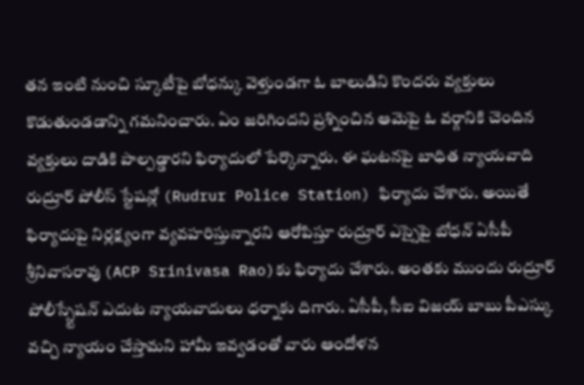తన ఇంటి నుంచి స్కూటీపై బోధన్కు వెళ్తుండగా ఓ బాలుడిని కొందరు వ్యక్తులు కొడుతుండడాన్ని గమనించారు. ఏం జరిగిందని ప్రశ్నించిన ఆమెపై ఓ వర్గానికి చెందిన వ్యక్తులు దాడికి పాల్పడ్డారని ఫిర్యాదులో పేర్కొన్నారు. ఈ ఘటనపై బాధిత న్యాయవాది రుద్రూర్ పోలీస్ స్టేషన్లో (Rudrur Police Station) ఫిర్యాదు చేశారు. అయితే ఫిర్యాదుపై నిర్లక్ష్యంగా వ్యవహరిస్తున్నారని ఆరోపిస్తూ రుద్రూర్ ఎస్సైపై బోధన్ ఏసీపీ శ్రీనివాసరావు (ACP Srinivasa Rao)కు ఫిర్యాదు చేశారు. అంతకు ముందు రుద్రూర్ పోలీస్స్టేషన్ ఎదుట న్యాయవాదులు ధర్నాకు దిగారు. ఏసీపీ, సీఐ విజయ్ బాబు పీఎస్కు వచ్చి న్యాయం చేస్తామని హామీ ఇవ్వడంతో వారు ఆందోళన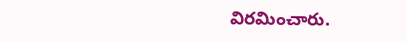విరమించారు.